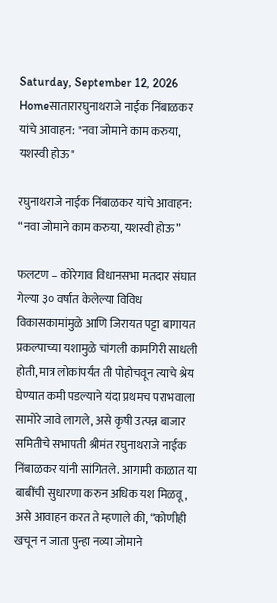Saturday, September 12, 2026
Homeसातारारघुनाथराजे नाईक निंबाळकर यांचे आवाहन: "नवा जोमाने काम करुया, यशस्वी होऊ"

रघुनाथराजे नाईक निंबाळकर यांचे आवाहन: “नवा जोमाने काम करुया, यशस्वी होऊ”

फलटण – कोरेगाव विधानसभा मतदार संघात गेल्या ३० वर्षात केलेल्या विविध विकासकामांमुळे आणि जिरायत पट्टा बागायत प्रकल्पाच्या यशामुळे चांगली कामगिरी साधली होती, मात्र लोकांपर्यंत ती पोहोचवून त्याचे श्रेय घेण्यात कमी पडल्याने यंदा प्रथमच पराभवाला सामोरे जावे लागले, असे कृषी उत्पन्न बाजार समितीचे सभापती श्रीमंत रघुनाथराजे नाईक निंबाळकर यांनी सांगितले. आगामी काळात या बाबींची सुधारणा करुन अधिक यश मिळवू, असे आवाहन करत ते म्हणाले की, “कोणीही खचून न जाता पुन्हा नव्या जोमाने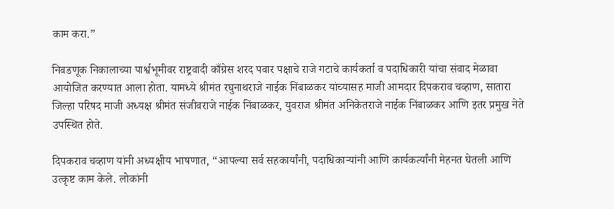काम करा.”

निवडणूक निकालाच्या पार्श्वभूमीवर राष्ट्रवादी काँग्रेस शरद पवार पक्षाचे राजे गटाचे कार्यकर्ता व पदाधिकारी यांचा संवाद मेळावा आयोजित करण्यात आला होता. यामध्ये श्रीमंत रघुनाथराजे नाईक निंबाळकर यांच्यासह माजी आमदार दिपकराव चव्हाण, सातारा जिल्हा परिषद माजी अध्यक्ष श्रीमंत संजीवराजे नाईक निंबाळकर, युवराज श्रीमंत अनिकेतराजे नाईक निंबाळकर आणि इतर प्रमुख नेते उपस्थित होते.

दिपकराव चव्हाण यांनी अध्यक्षीय भाषणात, “आपल्या सर्व सहकार्यांनी, पदाधिकाऱ्यांनी आणि कार्यकर्त्यांनी मेहनत घेतली आणि उत्कृष्ट काम केले. लोकांनी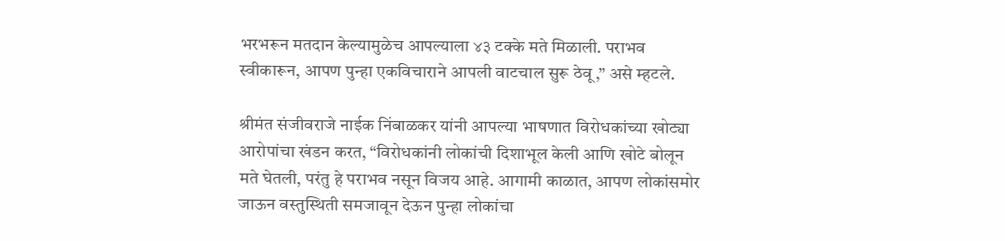भरभरून मतदान केल्यामुळेच आपल्याला ४३ टक्के मते मिळाली. पराभव स्वीकारून, आपण पुन्हा एकविचाराने आपली वाटचाल सुरू ठेवू,” असे म्हटले.

श्रीमंत संजीवराजे नाईक निंबाळकर यांनी आपल्या भाषणात विरोधकांच्या खोट्या आरोपांचा खंडन करत, “विरोधकांनी लोकांची दिशाभूल केली आणि खोटे बोलून मते घेतली, परंतु हे पराभव नसून विजय आहे. आगामी काळात, आपण लोकांसमोर जाऊन वस्तुस्थिती समजावून देऊन पुन्हा लोकांचा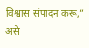विश्वास संपादन करू,” असे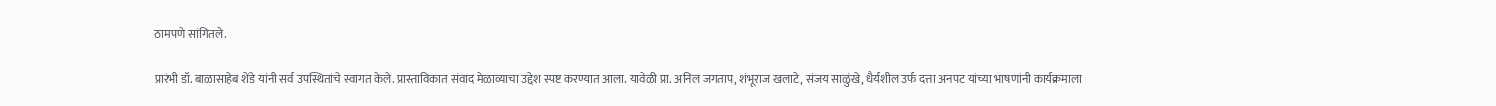ठामपणे सांगितले.

प्रारंभी डॉ. बाळासाहेब शेंडे यांनी सर्व उपस्थितांचे स्वागत केले. प्रास्ताविकात संवाद मेळाव्याचा उद्देश स्पष्ट करण्यात आला. यावेळी प्रा. अनिल जगताप, शंभूराज खलाटे, संजय साळुंखे, धैर्यशील उर्फ दत्ता अनपट यांच्या भाषणांनी कार्यक्रमाला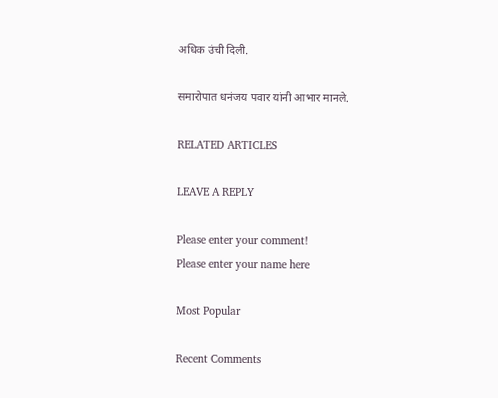अधिक उंची दिली.

समारोपात धनंजय पवार यांनी आभार मानले.

RELATED ARTICLES

LEAVE A REPLY

Please enter your comment!
Please enter your name here

Most Popular

Recent Comments